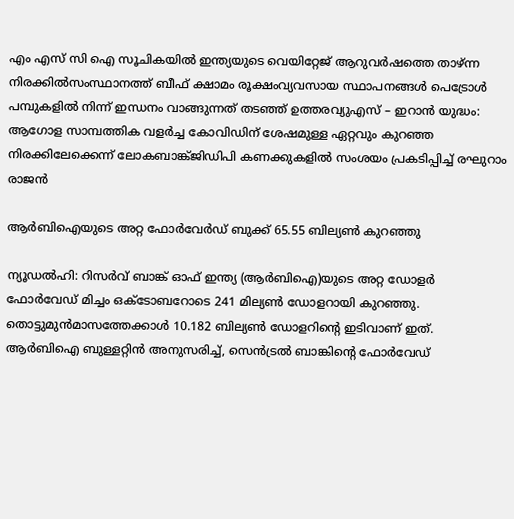എം എസ് സി ഐ സൂചികയില്‍ ഇന്ത്യയുടെ വെയിറ്റേജ് ആറുവര്‍ഷത്തെ താഴ്ന്ന നിരക്കില്‍സംസ്ഥാനത്ത് ബീഫ് ക്ഷാമം രൂക്ഷംവ്യവസായ സ്ഥാപനങ്ങൾ പെട്രോൾ പമ്പുകളിൽ നിന്ന് ഇന്ധനം വാങ്ങുന്നത് തടഞ്ഞ് ഉത്തരവ്യുഎസ് – ഇറാൻ യുദ്ധം: ആഗോള സാമ്പത്തിക വളർച്ച കോവിഡിന് ശേഷമുള്ള ഏറ്റവും കുറഞ്ഞ നിരക്കിലേക്കെന്ന് ലോകബാങ്ക്ജിഡിപി കണക്കുകളിൽ സംശയം പ്രകടിപ്പിച്ച് രഘുറാം രാജൻ

ആര്‍ബിഐയുടെ അറ്റ ഫോര്‍വേര്‍ഡ് ബുക്ക് 65.55 ബില്യണ്‍ കുറഞ്ഞു

ന്യൂഡല്‍ഹി: റിസര്‍വ് ബാങ്ക് ഓഫ് ഇന്ത്യ (ആര്‍ബിഐ)യുടെ അറ്റ ഡോളര്‍ ഫോര്‍വേഡ് മിച്ചം ഒക്ടോബറോടെ 241 മില്യണ്‍ ഡോളറായി കുറഞ്ഞു. തൊട്ടുമുന്‍മാസത്തേക്കാള്‍ 10.182 ബില്യണ്‍ ഡോളറിന്റെ ഇടിവാണ് ഇത്. ആര്‍ബിഐ ബുള്ളറ്റിന്‍ അനുസരിച്ച്, സെന്‍ട്രല്‍ ബാങ്കിന്റെ ഫോര്‍വേഡ്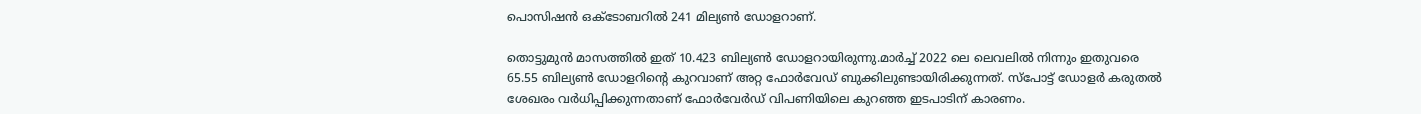പൊസിഷന്‍ ഒക്ടോബറില്‍ 241 മില്യണ്‍ ഡോളറാണ്.

തൊട്ടുമുന്‍ മാസത്തില്‍ ഇത് 10.423 ബില്യണ്‍ ഡോളറായിരുന്നു.മാര്‍ച്ച് 2022 ലെ ലെവലില്‍ നിന്നും ഇതുവരെ 65.55 ബില്യണ്‍ ഡോളറിന്റെ കുറവാണ് അറ്റ ഫോര്‍വേഡ് ബുക്കിലുണ്ടായിരിക്കുന്നത്. സ്‌പോട്ട് ഡോളര്‍ കരുതല്‍ ശേഖരം വര്‍ധിപ്പിക്കുന്നതാണ് ഫോര്‍വേര്‍ഡ് വിപണിയിലെ കുറഞ്ഞ ഇടപാടിന് കാരണം.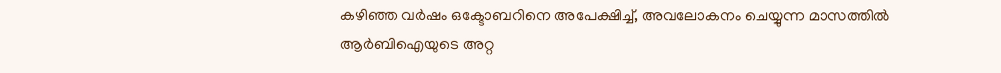കഴിഞ്ഞ വര്‍ഷം ഒക്ടോബറിനെ അപേക്ഷിച്ച്, അവലോകനം ചെയ്യുന്ന മാസത്തില്‍ ആര്‍ബിഐയുടെ അറ്റ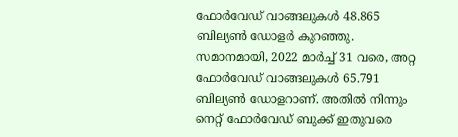ഫോര്‍വേഡ് വാങ്ങലുകള്‍ 48.865 ബില്യണ്‍ ഡോളര്‍ കുറഞ്ഞു. സമാനമായി, 2022 മാര്‍ച്ച് 31 വരെ, അറ്റ ഫോര്‍വേഡ് വാങ്ങലുകള്‍ 65.791 ബില്യണ്‍ ഡോളറാണ്. അതില്‍ നിന്നും നെറ്റ് ഫോര്‍വേഡ് ബുക്ക് ഇതുവരെ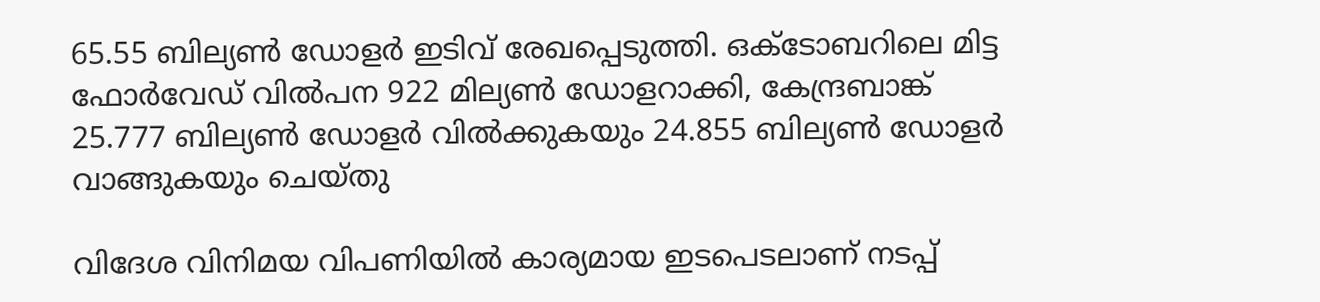65.55 ബില്യണ്‍ ഡോളര്‍ ഇടിവ് രേഖപ്പെടുത്തി. ഒക്ടോബറിലെ മിട്ട ഫോര്‍വേഡ് വില്‍പന 922 മില്യണ്‍ ഡോളറാക്കി, കേന്ദ്രബാങ്ക്
25.777 ബില്യണ്‍ ഡോളര്‍ വില്‍ക്കുകയും 24.855 ബില്യണ്‍ ഡോളര്‍ വാങ്ങുകയും ചെയ്തു

വിദേശ വിനിമയ വിപണിയില്‍ കാര്യമായ ഇടപെടലാണ് നടപ്പ്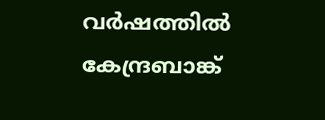വര്‍ഷത്തില്‍ കേന്ദ്രബാങ്ക്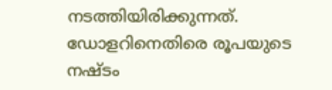നടത്തിയിരിക്കുന്നത്. ഡോളറിനെതിരെ രൂപയുടെ നഷ്ടം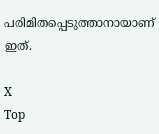പരിമിതപ്പെടുത്താനായാണ് ഇത്.

X
Top